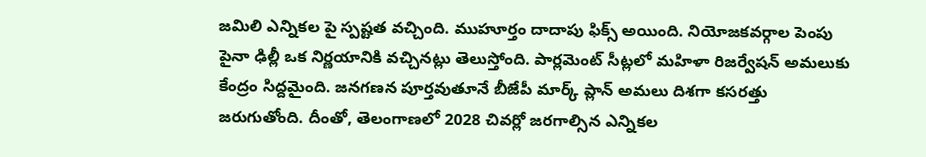జమిలి ఎన్నికల పై స్పష్టత వచ్చింది. ముహూర్తం దాదాపు ఫిక్స్ అయింది. నియోజకవర్గాల పెంపు పైనా ఢిల్లీ ఒక నిర్ణయానికి వచ్చినట్లు తెలుస్తోంది. పార్లమెంట్ సీట్లలో మహిళా రిజర్వేషన్ అమలుకు కేంద్రం సిద్దమైంది. జనగణన పూర్తవుతూనే బీజేపీ మార్క్ ప్లాన్ అమలు దిశగా కసరత్తు జరుగుతోంది. దీంతో, తెలంగాణలో 2028 చివర్లో జరగాల్సిన ఎన్నికల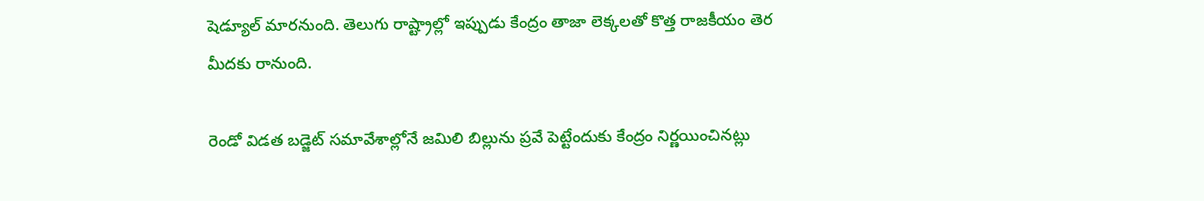షెడ్యూల్ మారనుంది. తెలుగు రాష్ట్రాల్లో ఇప్పుడు కేంద్రం తాజా లెక్కలతో కొత్త రాజకీయం తెర మీదకు రానుంది.

రెండో విడత బడ్జెట్ సమావేశాల్లోనే జమిలి బిల్లును ప్రవే పెట్టేందుకు కేంద్రం నిర్ణయించినట్లు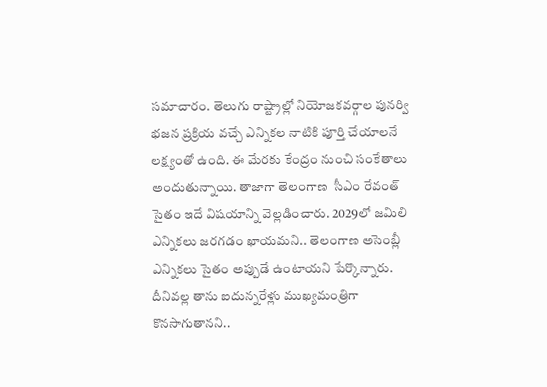సమాచారం. తెలుగు రాష్ట్రాల్లో నియోజకవర్గాల పునర్వి భజన ప్రక్రియ వచ్చే ఎన్నికల నాటికి పూర్తి చేయాలనే లక్ష్యంతో ఉంది. ఈ మేరకు కేంద్రం నుంచి సంకేతాలు అందుతున్నాయి. తాజాగా తెలంగాణ  సీఎం రేవంత్ సైతం ఇదే విషయాన్ని వెల్లడించారు. 2029లో జమిలి ఎన్నికలు జరగడం ఖాయమని.. తెలంగాణ అసెంబ్లీ ఎన్నికలు సైతం అప్పుడే ఉంటాయని పేర్కొన్నారు. దీనివల్ల తాను ఐదున్నరేళ్లు ముఖ్యమంత్రిగా కొనసాగుతానని..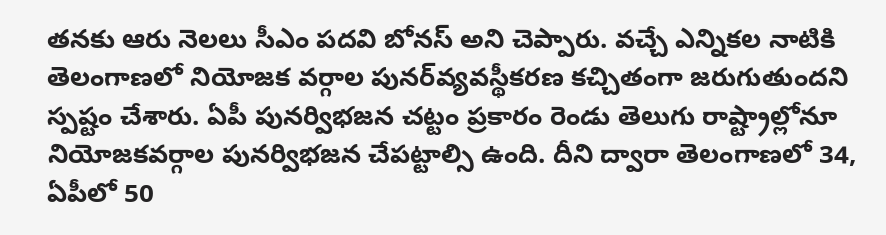తనకు ఆరు నెలలు సీఎం పదవి బోనస్‌ అని చెప్పారు. వచ్చే ఎన్నికల నాటికి తెలంగాణలో నియోజక వర్గాల పునర్‌వ్యవస్థీకరణ కచ్చితంగా జరుగుతుందని స్పష్టం చేశారు. ఏపీ పునర్విభజన చట్టం ప్రకారం రెండు తెలుగు రాష్ట్రాల్లోనూ నియోజకవర్గాల పునర్విభజన చేపట్టాల్సి ఉంది. దీని ద్వారా తెలంగాణలో 34, ఏపీలో 50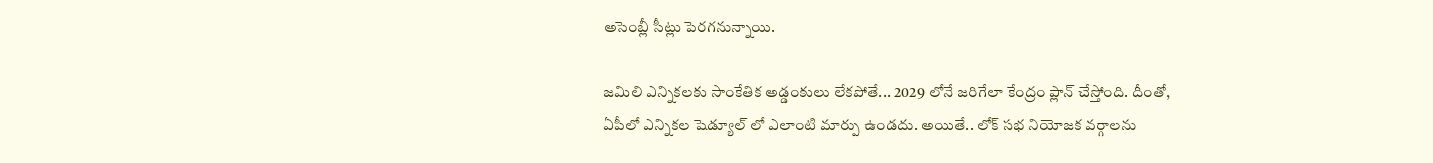అసెంబ్లీ సీట్లు పెరగనున్నాయి.

జమిలి ఎన్నికలకు సాంకేతిక అడ్డంకులు లేకపోతే... 2029 లోనే జరిగేలా కేంద్రం ప్లాన్ చేస్తోంది. దీంతో, ఏపీలో ఎన్నికల షెడ్యూల్ లో ఎలాంటి మార్పు ఉండదు. అయితే.. లోక్ సభ నియోజక వర్గాలను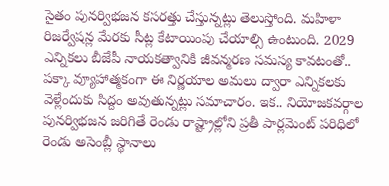సైతం పునర్విభజన కసరత్తు చేస్తున్నట్లు తెలుస్తోంది. మహిళా రిజర్వేషన్ల మేరకు సీట్ల కేటాయింపు చేయాల్సి ఉంటుంది. 2029 ఎన్నికలు బీజేపీ నాయకత్వానికి జీవన్మరణ సమస్య కావటంతో.. పక్కా వ్యూహాత్మకంగా ఈ నిర్ణయాల అమలు ద్వారా ఎన్నికలకు వెళ్లేందుకు సిద్దం అవుతున్నట్లు సమాచారం. ఇక.. నియోజకవర్గాల పునర్విభజన జరిగితే రెండు రాష్ట్రాల్లోని ప్రతీ పార్లమెంట్ పరిధిలో రెండు అసెంబ్లీ స్థానాలు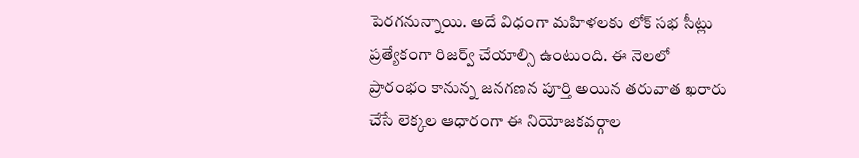పెరగనున్నాయి. అదే విధంగా మహిళలకు లోక్ సభ సీట్లు ప్రత్యేకంగా రిజర్వ్ చేయాల్సి ఉంటుంది. ఈ నెలలో ప్రారంభం కానున్న జనగణన పూర్తి అయిన తరువాత ఖరారు చేసే లెక్కల ఆధారంగా ఈ నియోజకవర్గాల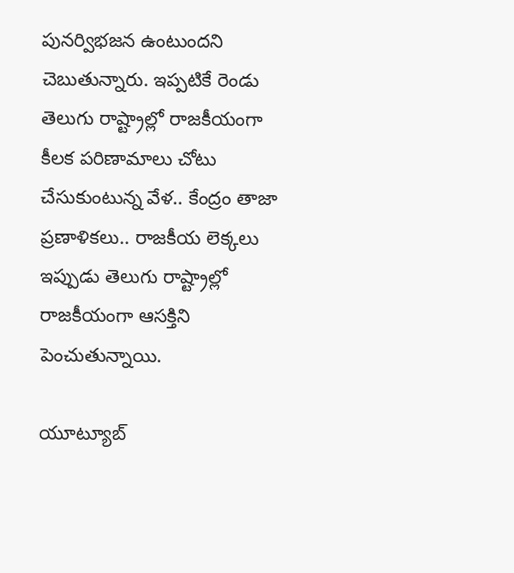పునర్విభజన ఉంటుందని చెబుతున్నారు. ఇప్పటికే రెండు తెలుగు రాష్ట్రాల్లో రాజకీయంగా కీలక పరిణామాలు చోటు చేసుకుంటున్న వేళ.. కేంద్రం తాజా ప్రణాళికలు.. రాజకీయ లెక్కలు ఇప్పుడు తెలుగు రాష్ట్రాల్లో రాజకీయంగా ఆసక్తిని పెంచుతున్నాయి.

యూట్యూబ్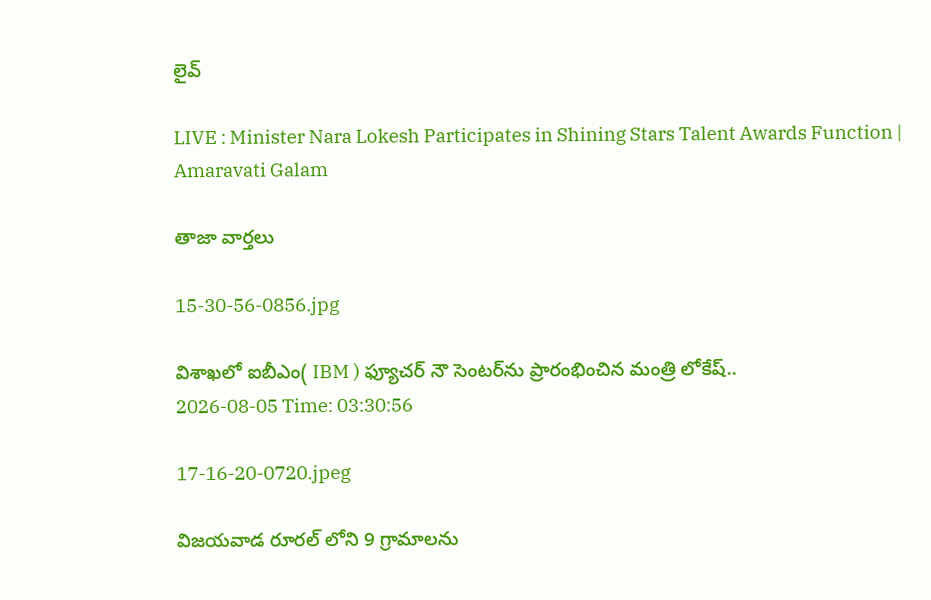లైవ్

LIVE : Minister Nara Lokesh Participates in Shining Stars Talent Awards Function | Amaravati Galam

తాజా వార్తలు

15-30-56-0856.jpg

విశాఖలో ఐబీఎం( IBM ) ఫ్యూచర్ నౌ సెంటర్‌ను ప్రారంభించిన మంత్రి లోకేష్..
2026-08-05 Time: 03:30:56

17-16-20-0720.jpeg

విజయవాడ రూరల్ లోని 9 గ్రామాలను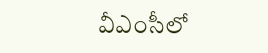వీఎంసీలో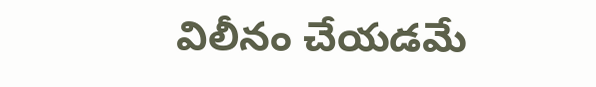విలీనం చేయడమే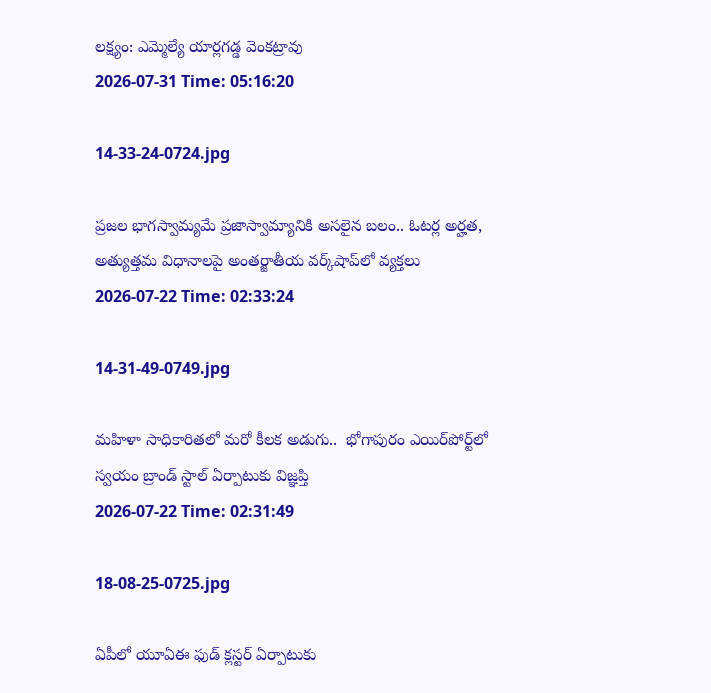లక్ష్యం: ఎమ్మెల్యే యార్లగడ్డ వెంకట్రావు
2026-07-31 Time: 05:16:20

14-33-24-0724.jpg

ప్ర‌జ‌ల భాగ‌స్వామ్య‌మే ప్రజాస్వామ్యానికి అస‌లైన బ‌లం.. ఓట‌ర్ల అర్హ‌త‌,  అత్యుత్త‌మ విధానాల‌పై అంతర్జాతీయ వ‌ర్క్‌షాప్‌లో వ్యక్తలు
2026-07-22 Time: 02:33:24

14-31-49-0749.jpg

మ‌హిళా సాధికారిత‌లో మ‌రో కీల‌క అడుగు..  భోగాపురం ఎయిర్‌పోర్ట్‌లో స్వ‌యం బ్రాండ్ స్టాల్ ఏర్పాటుకు విజ్ఞ‌ప్తి
2026-07-22 Time: 02:31:49

18-08-25-0725.jpg

ఏపీలో యూఏఈ ఫుడ్ క్లస్టర్ ఏర్పాటుకు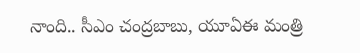నాంది.. సీఎం చంద్రబాబు, యూఏఈ మంత్రి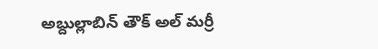అబ్దుల్లాబిన్ తౌక్ అల్ మర్రీ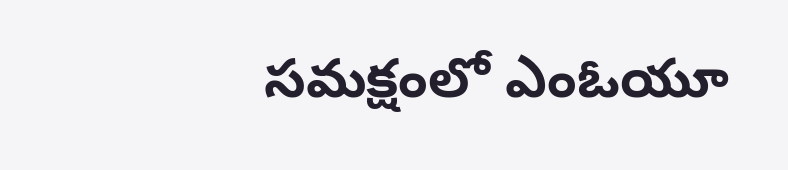సమక్షంలో ఎంఓయూ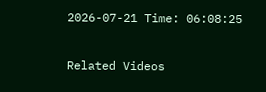2026-07-21 Time: 06:08:25

Related Videos